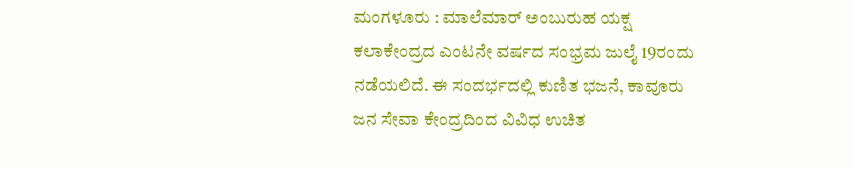ಮಂಗಳೂರು : ಮಾಲೆಮಾರ್ ಅಂಬುರುಹ ಯಕ್ಷ ಕಲಾಕೇಂದ್ರದ ಎಂಟನೇ ವರ್ಷದ ಸಂಭ್ರಮ ಜುಲೈ 19ರಂದು ನಡೆಯಲಿದೆ. ಈ ಸಂದರ್ಭದಲ್ಲಿ ಕುಣಿತ ಭಜನೆ, ಕಾವೂರು ಜನ ಸೇವಾ ಕೇಂದ್ರದಿಂದ ವಿವಿಧ ಉಚಿತ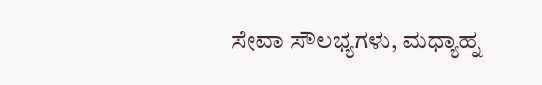ಸೇವಾ ಸೌಲಭ್ಯಗಳು, ಮಧ್ಯಾಹ್ನ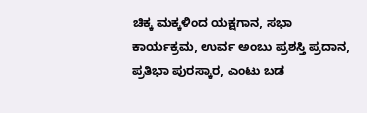ಚಿಕ್ಕ ಮಕ್ಕಳಿಂದ ಯಕ್ಷಗಾನ, ಸಭಾ ಕಾರ್ಯಕ್ರಮ, ಉರ್ವ ಅಂಬು ಪ್ರಶಸ್ತಿ ಪ್ರದಾನ, ಪ್ರತಿಭಾ ಪುರಸ್ಕಾರ, ಎಂಟು ಬಡ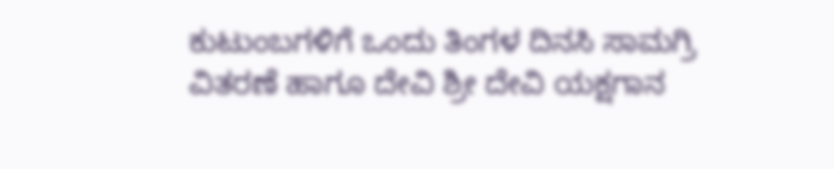ಕುಟುಂಬಗಳಿಗೆ ಒಂದು ತಿಂಗಳ ದಿನಸಿ ಸಾಮಗ್ರಿ ವಿತರಣೆ ಹಾಗೂ ದೇವಿ ಶ್ರೀ ದೇವಿ ಯಕ್ಷಗಾನ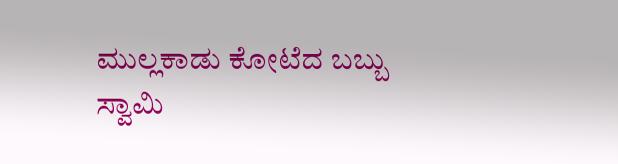ಮುಲ್ಲಕಾಡು ಕೋಟೆದ ಬಬ್ಬು ಸ್ವಾಮಿ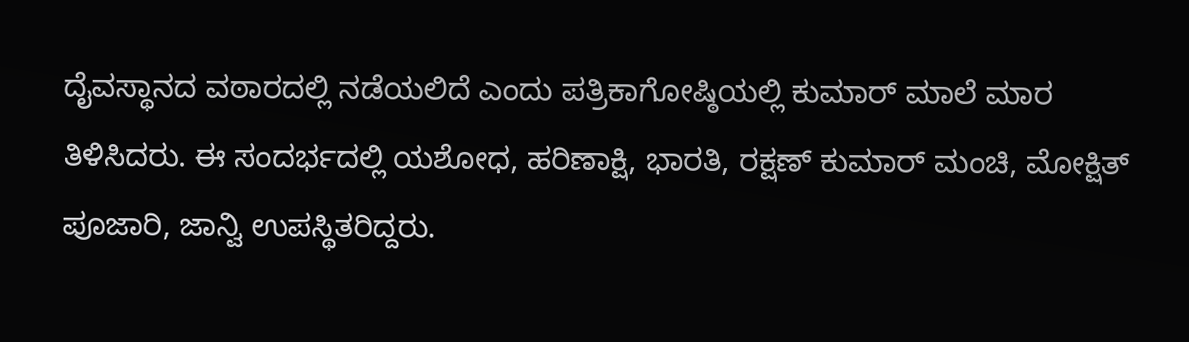ದೈವಸ್ಥಾನದ ವಠಾರದಲ್ಲಿ ನಡೆಯಲಿದೆ ಎಂದು ಪತ್ರಿಕಾಗೋಷ್ಠಿಯಲ್ಲಿ ಕುಮಾರ್ ಮಾಲೆ ಮಾರ ತಿಳಿಸಿದರು. ಈ ಸಂದರ್ಭದಲ್ಲಿ ಯಶೋಧ, ಹರಿಣಾಕ್ಷಿ, ಭಾರತಿ, ರಕ್ಷಣ್ ಕುಮಾರ್ ಮಂಚಿ, ಮೋಕ್ಷಿತ್ ಪೂಜಾರಿ, ಜಾನ್ವಿ ಉಪಸ್ಥಿತರಿದ್ದರು.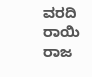ವರದಿ ರಾಯಿ ರಾಜ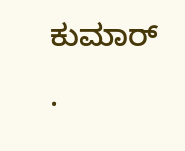ಕುಮಾರ್
.